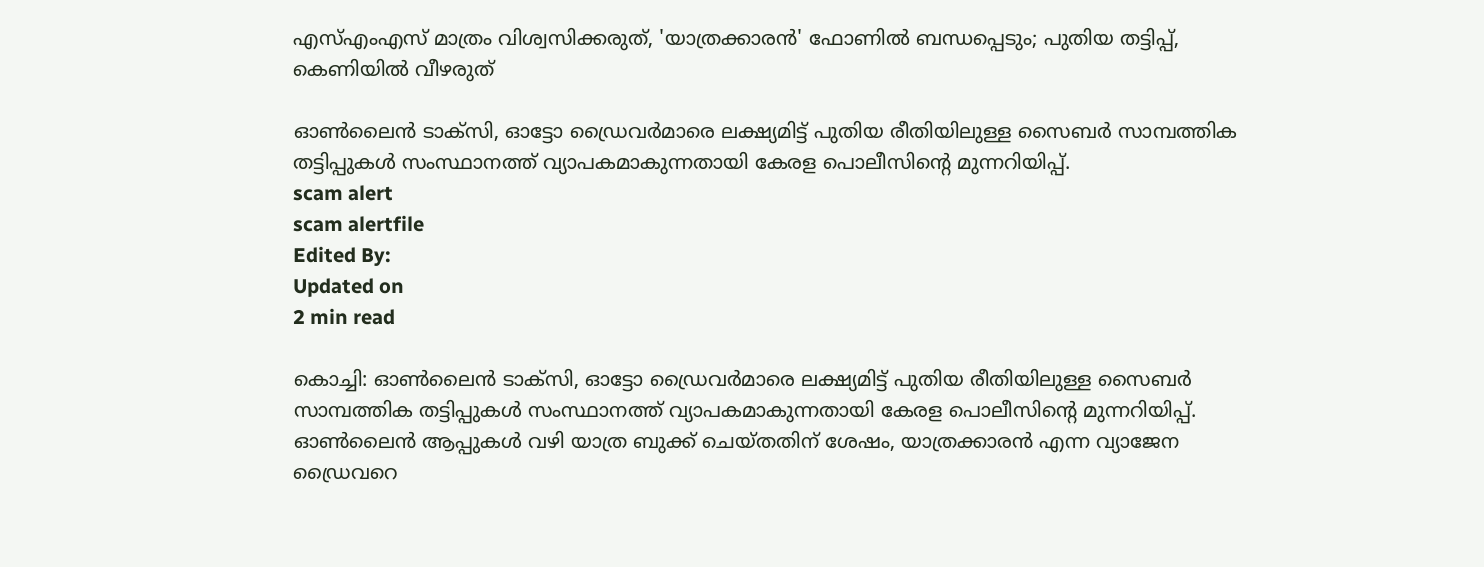എസ്എംഎസ് മാത്രം വിശ്വസിക്കരുത്, 'യാത്രക്കാരൻ' ഫോണിൽ ബന്ധപ്പെടും; പുതിയ തട്ടിപ്പ്, കെണിയിൽ വീഴരുത്

ഓൺലൈൻ ടാക്സി, ഓട്ടോ ഡ്രൈവർമാരെ ലക്ഷ്യമിട്ട് പുതിയ രീതിയിലുള്ള സൈബർ സാമ്പത്തിക തട്ടിപ്പുകൾ സംസ്ഥാനത്ത് വ്യാപകമാകുന്നതായി കേരള പൊലീസിന്റെ മുന്നറിയിപ്പ്.
scam alert
scam alertfile
Edited By:
Updated on
2 min read

കൊച്ചി: ഓൺലൈൻ ടാക്സി, ഓട്ടോ ഡ്രൈവർമാരെ ലക്ഷ്യമിട്ട് പുതിയ രീതിയിലുള്ള സൈബർ സാമ്പത്തിക തട്ടിപ്പുകൾ സംസ്ഥാനത്ത് വ്യാപകമാകുന്നതായി കേരള പൊലീസിന്റെ മുന്നറിയിപ്പ്. ഓൺലൈൻ ആപ്പുകൾ വഴി യാത്ര ബുക്ക് ചെയ്തതിന് ശേഷം, യാത്രക്കാരൻ എന്ന വ്യാജേന ഡ്രൈവറെ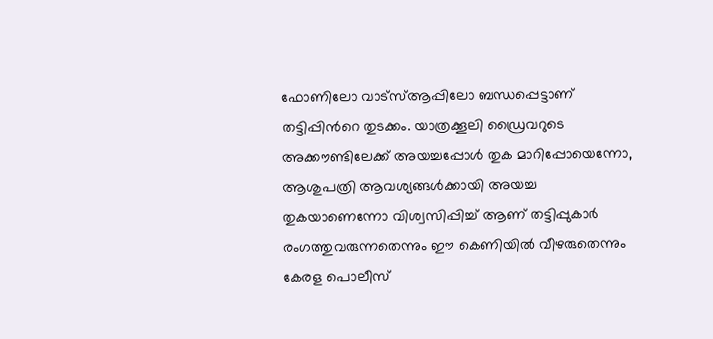ഫോണിലോ വാട്സ്ആപ്പിലോ ബന്ധപ്പെട്ടാണ് തട്ടിപ്പിൻറെ തുടക്കം. യാത്രക്കൂലി ഡ്രൈവറുടെ അക്കൗണ്ടിലേക്ക് അയച്ചപ്പോൾ തുക മാറിപ്പോയെന്നോ, ആശുപത്രി ആവശ്യങ്ങൾക്കായി അയച്ച തുകയാണെന്നോ വിശ്വസിപ്പിച്ച് ആണ് തട്ടിപ്പുകാർ രംഗത്തുവരുന്നതെന്നും ഈ കെണിയിൽ വീഴരുതെന്നും കേരള പൊലീസ്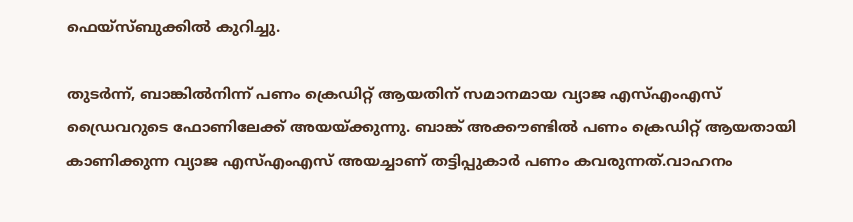ഫെയ്സ്ബുക്കിൽ കുറിച്ചു.

തുടർന്ന്, ബാങ്കിൽനിന്ന് പണം ക്രെഡിറ്റ് ആയതിന് സമാനമായ വ്യാജ എസ്എംഎസ് ഡ്രൈവറുടെ ഫോണിലേക്ക് അയയ്ക്കുന്നു. ബാങ്ക് അക്കൗണ്ടിൽ പണം ക്രെഡിറ്റ് ആയതായി കാണിക്കുന്ന വ്യാജ എസ്എംഎസ് അയച്ചാണ് തട്ടിപ്പുകാർ പണം കവരുന്നത്.വാഹനം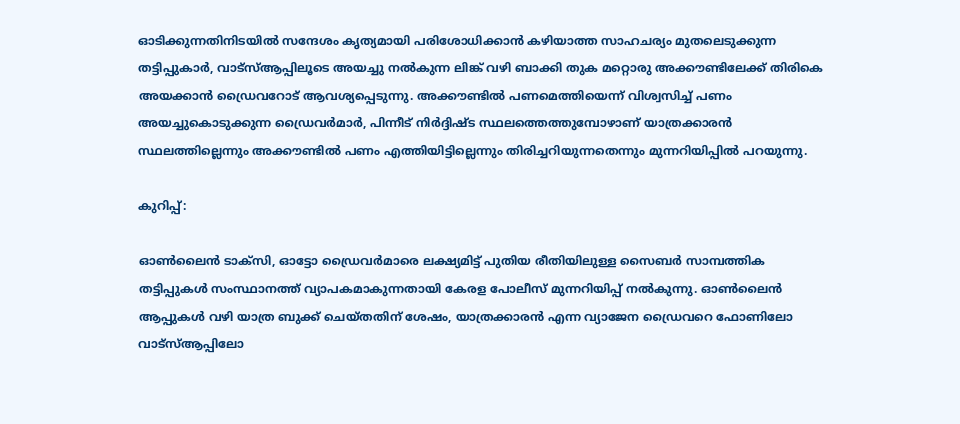ഓടിക്കുന്നതിനിടയിൽ സന്ദേശം കൃത്യമായി പരിശോധിക്കാൻ കഴിയാത്ത സാഹചര്യം മുതലെടുക്കുന്ന തട്ടിപ്പുകാർ, വാട്സ്ആപ്പിലൂടെ അയച്ചു നൽകുന്ന ലിങ്ക് വഴി ബാക്കി തുക മറ്റൊരു അക്കൗണ്ടിലേക്ക് തിരികെ അയക്കാൻ ഡ്രൈവറോട് ആവശ്യപ്പെടുന്നു. അക്കൗണ്ടിൽ പണമെത്തിയെന്ന് വിശ്വസിച്ച് പണം അയച്ചുകൊടുക്കുന്ന ഡ്രൈവർമാർ, പിന്നീട് നിർദ്ദിഷ്ട സ്ഥലത്തെത്തുമ്പോഴാണ് യാത്രക്കാരൻ സ്ഥലത്തില്ലെന്നും അക്കൗണ്ടിൽ പണം എത്തിയിട്ടില്ലെന്നും തിരിച്ചറിയുന്നതെന്നും മുന്നറിയിപ്പിൽ പറയുന്നു.

കുറിപ്പ്:

ഓൺലൈൻ ടാക്സി, ഓട്ടോ ഡ്രൈവർമാരെ ലക്ഷ്യമിട്ട് പുതിയ രീതിയിലുള്ള സൈബർ സാമ്പത്തിക തട്ടിപ്പുകൾ സംസ്ഥാനത്ത് വ്യാപകമാകുന്നതായി കേരള പോലീസ് മുന്നറിയിപ്പ് നൽകുന്നു. ഓൺലൈൻ ആപ്പുകൾ വഴി യാത്ര ബുക്ക് ചെയ്തതിന് ശേഷം, യാത്രക്കാരൻ എന്ന വ്യാജേന ഡ്രൈവറെ ഫോണിലോ വാട്സ്ആപ്പിലോ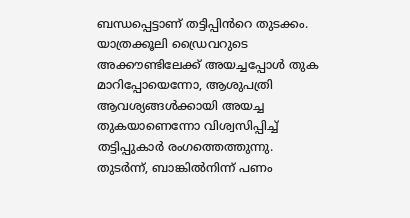ബന്ധപ്പെട്ടാണ് തട്ടിപ്പിൻറെ തുടക്കം. യാത്രക്കൂലി ഡ്രൈവറുടെ അക്കൗണ്ടിലേക്ക് അയച്ചപ്പോൾ തുക മാറിപ്പോയെന്നോ, ആശുപത്രി ആവശ്യങ്ങൾക്കായി അയച്ച തുകയാണെന്നോ വിശ്വസിപ്പിച്ച് തട്ടിപ്പുകാർ രംഗത്തെത്തുന്നു. തുടർന്ന്, ബാങ്കിൽനിന്ന് പണം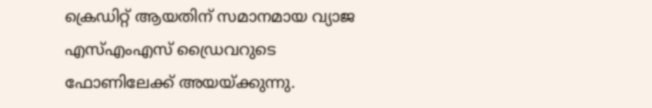ക്രെഡിറ്റ് ആയതിന് സമാനമായ വ്യാജ എസ്എംഎസ് ഡ്രൈവറുടെ ഫോണിലേക്ക് അയയ്ക്കുന്നു.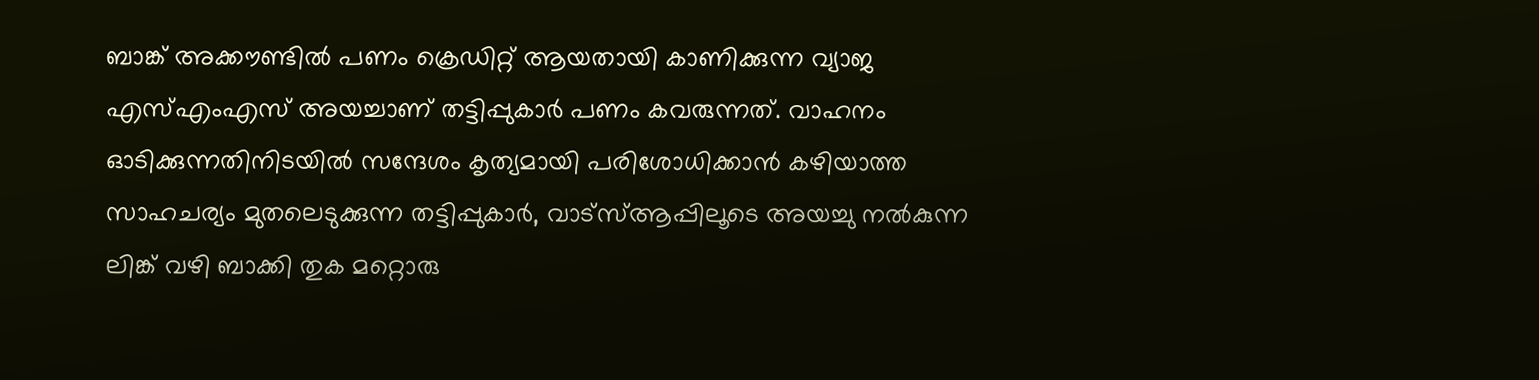ബാങ്ക് അക്കൗണ്ടിൽ പണം ക്രെഡിറ്റ് ആയതായി കാണിക്കുന്ന വ്യാജ എസ്എംഎസ് അയച്ചാണ് തട്ടിപ്പുകാർ പണം കവരുന്നത്. വാഹനം ഓടിക്കുന്നതിനിടയിൽ സന്ദേശം കൃത്യമായി പരിശോധിക്കാൻ കഴിയാത്ത സാഹചര്യം മുതലെടുക്കുന്ന തട്ടിപ്പുകാർ, വാട്സ്ആപ്പിലൂടെ അയച്ചു നൽകുന്ന ലിങ്ക് വഴി ബാക്കി തുക മറ്റൊരു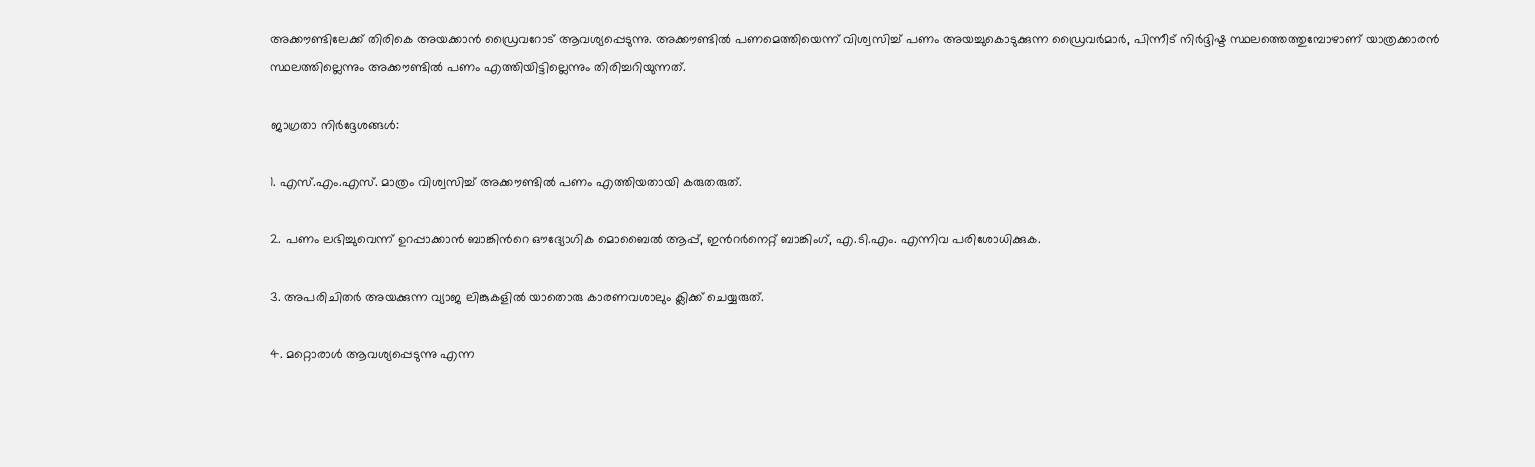അക്കൗണ്ടിലേക്ക് തിരികെ അയക്കാൻ ഡ്രൈവറോട് ആവശ്യപ്പെടുന്നു. അക്കൗണ്ടിൽ പണമെത്തിയെന്ന് വിശ്വസിച്ച് പണം അയച്ചുകൊടുക്കുന്ന ഡ്രൈവർമാർ, പിന്നീട് നിർദ്ദിഷ്ട സ്ഥലത്തെത്തുമ്പോഴാണ് യാത്രക്കാരൻ സ്ഥലത്തില്ലെന്നും അക്കൗണ്ടിൽ പണം എത്തിയിട്ടില്ലെന്നും തിരിച്ചറിയുന്നത്.

ജാഗ്രതാ നിർദ്ദേശങ്ങൾ:

1. എസ്.എം.എസ്. മാത്രം വിശ്വസിച്ച് അക്കൗണ്ടിൽ പണം എത്തിയതായി കരുതരുത്.

2. പണം ലഭിച്ചുവെന്ന് ഉറപ്പാക്കാൻ ബാങ്കിൻറെ ഔദ്യോഗിക മൊബൈൽ ആപ്പ്, ഇൻറർനെറ്റ് ബാങ്കിംഗ്, എ.ടി.എം. എന്നിവ പരിശോധിക്കുക.

3. അപരിചിതർ അയക്കുന്ന വ്യാജ ലിങ്കുകളിൽ യാതൊരു കാരണവശാലും ക്ലിക്ക് ചെയ്യരുത്.

4. മറ്റൊരാൾ ആവശ്യപ്പെടുന്നു എന്ന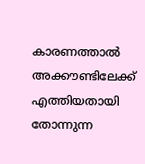കാരണത്താൽ അക്കൗണ്ടിലേക്ക് എത്തിയതായി തോന്നുന്ന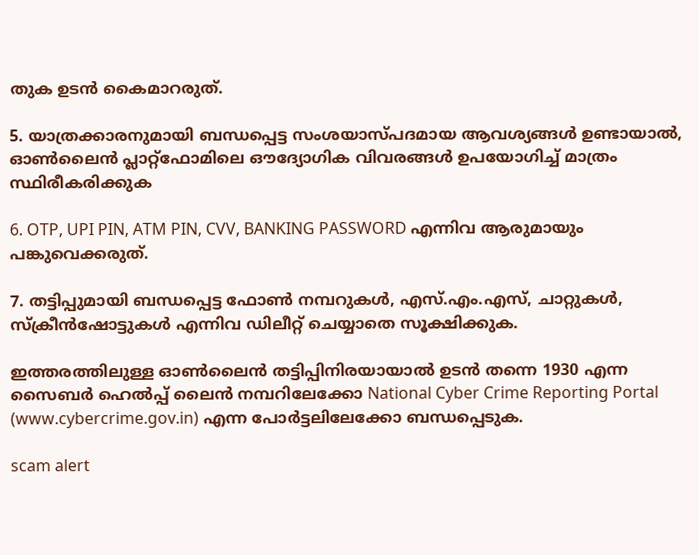തുക ഉടൻ കൈമാറരുത്.

5. യാത്രക്കാരനുമായി ബന്ധപ്പെട്ട സംശയാസ്പദമായ ആവശ്യങ്ങൾ ഉണ്ടായാൽ, ഓൺലൈൻ പ്ലാറ്റ്ഫോമിലെ ഔദ്യോഗിക വിവരങ്ങൾ ഉപയോഗിച്ച് മാത്രം സ്ഥിരീകരിക്കുക

6. OTP, UPI PIN, ATM PIN, CVV, BANKING PASSWORD എന്നിവ ആരുമായും പങ്കുവെക്കരുത്.

7. തട്ടിപ്പുമായി ബന്ധപ്പെട്ട ഫോൺ നമ്പറുകൾ, എസ്.എം.എസ്, ചാറ്റുകൾ, സ്ക്രീൻഷോട്ടുകൾ എന്നിവ ഡിലീറ്റ് ചെയ്യാതെ സൂക്ഷിക്കുക.

ഇത്തരത്തിലുള്ള ഓൺലൈൻ തട്ടിപ്പിനിരയായാൽ ഉടൻ തന്നെ 1930 എന്ന സൈബർ ഹെൽപ്പ് ലൈൻ നമ്പറിലേക്കോ National Cyber Crime Reporting Portal (www.cybercrime.gov.in) എന്ന പോർട്ടലിലേക്കോ ബന്ധപ്പെടുക.

scam alert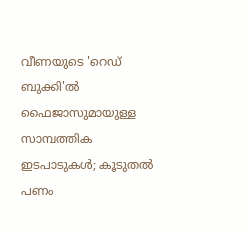വീണയുടെ 'റെഡ് ബുക്കി'ല്‍ ഫൈജാസുമായുള്ള സാമ്പത്തിക ഇടപാടുകള്‍; കൂടുതല്‍ പണം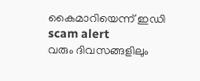കൈമാറിയെന്ന് ഇഡി
scam alert
വരും ദിവസങ്ങളിലും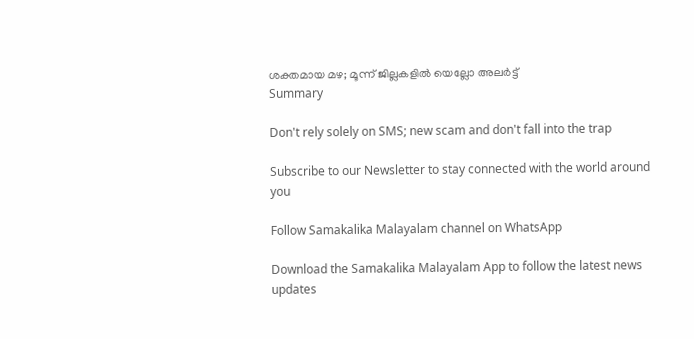ശക്തമായ മഴ; മൂന്ന് ജില്ലകളിൽ യെല്ലോ അലർട്ട്
Summary

Don't rely solely on SMS; new scam and don't fall into the trap

Subscribe to our Newsletter to stay connected with the world around you

Follow Samakalika Malayalam channel on WhatsApp

Download the Samakalika Malayalam App to follow the latest news updates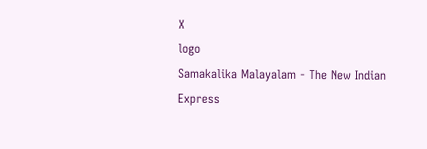X
logo
Samakalika Malayalam - The New Indian Express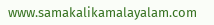www.samakalikamalayalam.com